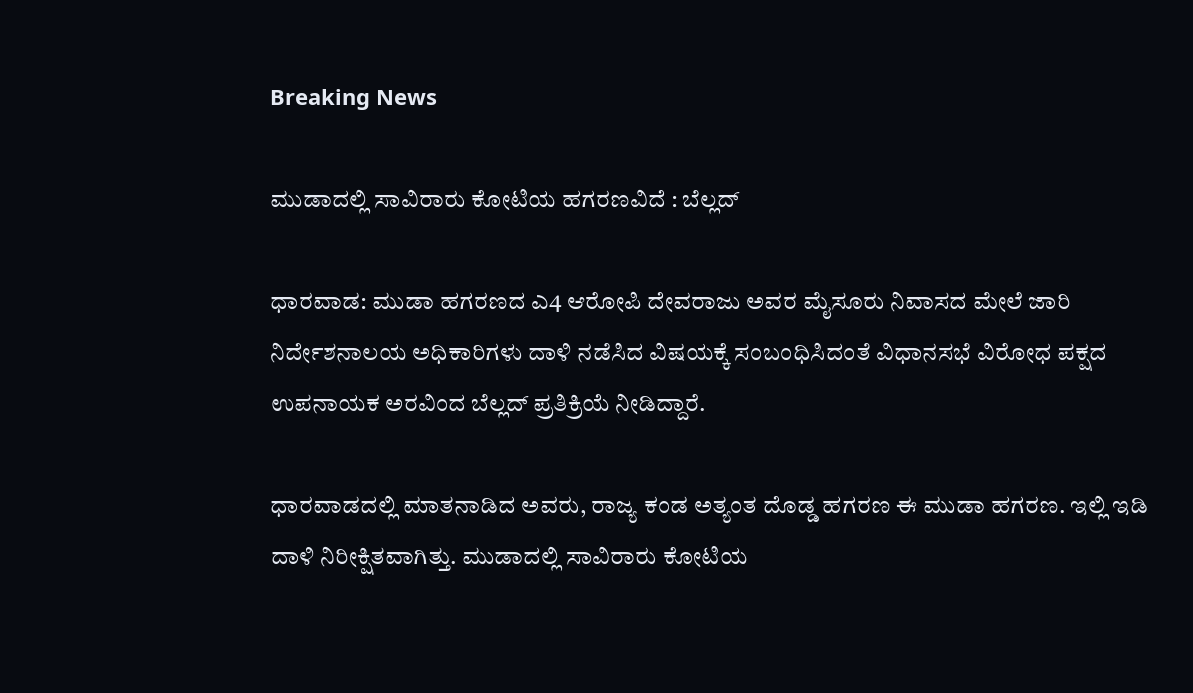Breaking News

ಮುಡಾದಲ್ಲಿ ಸಾವಿರಾರು ಕೋಟಿಯ ಹಗರಣವಿದೆ : ಬೆಲ್ಲದ್

ಧಾರವಾಡ: ಮುಡಾ ಹಗರಣದ ಎ4 ಆರೋಪಿ ದೇವರಾಜು ಅವರ ಮೈಸೂರು ನಿವಾಸದ ಮೇಲೆ ಜಾರಿ ನಿರ್ದೇಶನಾಲಯ ಅಧಿಕಾರಿಗಳು ದಾಳಿ ನಡೆಸಿದ ವಿಷಯಕ್ಕೆ ಸಂಬಂಧಿಸಿದಂತೆ ವಿಧಾನಸಭೆ ವಿರೋಧ ಪಕ್ಷದ ಉಪನಾಯಕ ಅರವಿಂದ ಬೆಲ್ಲದ್ ಪ್ರತಿಕ್ರಿಯೆ ನೀಡಿದ್ದಾರೆ.

ಧಾರವಾಡದಲ್ಲಿ ಮಾತನಾಡಿದ ಅವರು, ರಾಜ್ಯ ಕಂಡ ಅತ್ಯಂತ ದೊಡ್ಡ ಹಗರಣ ಈ ಮುಡಾ ಹಗರಣ. ಇಲ್ಲಿ ಇಡಿ ದಾಳಿ ನಿರೀಕ್ಷಿತವಾಗಿತ್ತು. ಮುಡಾದಲ್ಲಿ ಸಾವಿರಾರು ಕೋಟಿಯ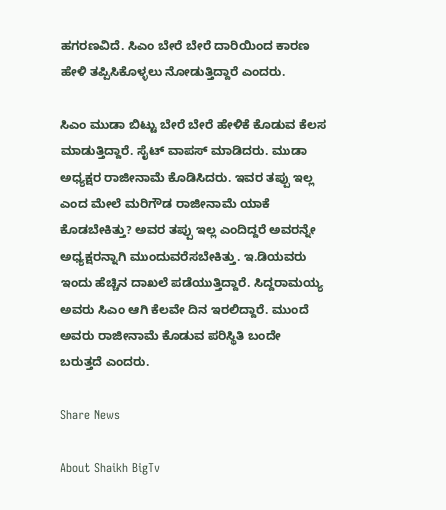ಹಗರಣವಿದೆ. ಸಿಎಂ ಬೇರೆ ಬೇರೆ ದಾರಿಯಿಂದ ಕಾರಣ ಹೇಳಿ ತಪ್ಪಿಸಿಕೊಳ್ಳಲು ನೋಡುತ್ತಿದ್ದಾರೆ ಎಂದರು.

ಸಿಎಂ ಮುಡಾ ಬಿಟ್ಟು ಬೇರೆ ಬೇರೆ ಹೇಳಿಕೆ ಕೊಡುವ ಕೆಲಸ ಮಾಡುತ್ತಿದ್ದಾರೆ. ಸೈಟ್ ವಾಪಸ್ ಮಾಡಿದರು. ಮುಡಾ ಅಧ್ಯಕ್ಷರ ರಾಜೀನಾಮೆ ಕೊಡಿಸಿದರು. ಇವರ ತಪ್ಪು ಇಲ್ಲ ಎಂದ ಮೇಲೆ ಮರಿಗೌಡ ರಾಜೀನಾಮೆ ಯಾಕೆ ಕೊಡಬೇಕಿತ್ತು? ಅವರ ತಪ್ಪು ಇಲ್ಲ ಎಂದಿದ್ದರೆ ಅವರನ್ನೇ ಅಧ್ಯಕ್ಷರನ್ನಾಗಿ ಮುಂದುವರೆಸಬೇಕಿತ್ತು. ಇ.ಡಿಯವರು ಇಂದು ಹೆಚ್ಚಿನ ದಾಖಲೆ ಪಡೆಯುತ್ತಿದ್ದಾರೆ. ಸಿದ್ದರಾಮಯ್ಯ ಅವರು ಸಿಎಂ ಆಗಿ ಕೆಲವೇ ದಿನ ಇರಲಿದ್ದಾರೆ. ಮುಂದೆ ಅವರು ರಾಜೀನಾಮೆ ಕೊಡುವ ಪರಿಸ್ಥಿತಿ ಬಂದೇ ಬರುತ್ತದೆ ಎಂದರು.

Share News

About Shaikh BigTv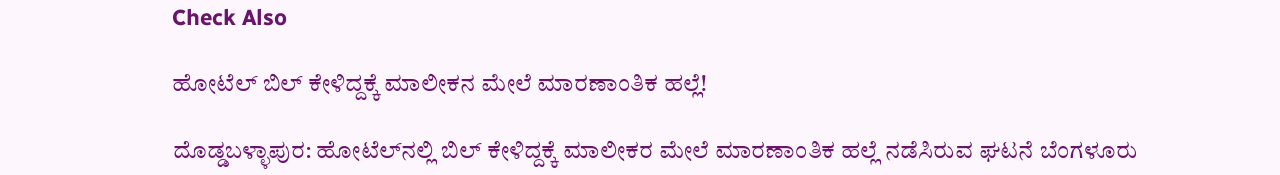Check Also

ಹೋಟೆಲ್ ಬಿಲ್ ಕೇಳಿದ್ದಕ್ಕೆ ಮಾಲೀಕನ ಮೇಲೆ ಮಾರಣಾಂತಿಕ ಹಲ್ಲೆ!

ದೊಡ್ಡಬಳ್ಳಾಪುರ: ಹೋಟೆಲ್‌ನಲ್ಲಿ ಬಿಲ್ ಕೇಳಿದ್ದಕ್ಕೆ ಮಾಲೀಕರ ಮೇಲೆ ಮಾರಣಾಂತಿಕ ಹಲ್ಲೆ ನಡೆಸಿರುವ ಘಟನೆ ಬೆಂಗಳೂರು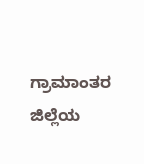ಗ್ರಾಮಾಂತರ ಜಿಲ್ಲೆಯ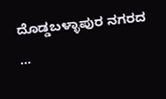ದೊಡ್ಡಬಳ್ಳಾಪುರ ನಗರದ …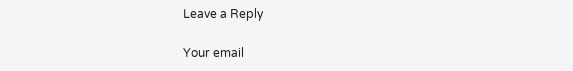Leave a Reply

Your email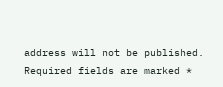address will not be published. Required fields are marked *